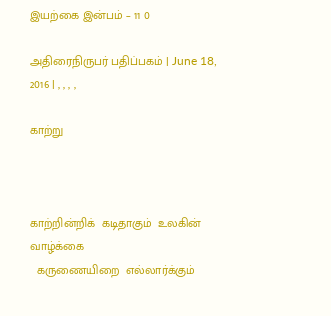இயற்கை இன்பம் – 11 0

அதிரைநிருபர் பதிப்பகம் | June 18, 2016 | , , , ,

காற்று



காற்றின்றிக்  கடிதாகும்  உலகின்  வாழ்க்கை
  கருணையிறை  எல்லார்க்கும்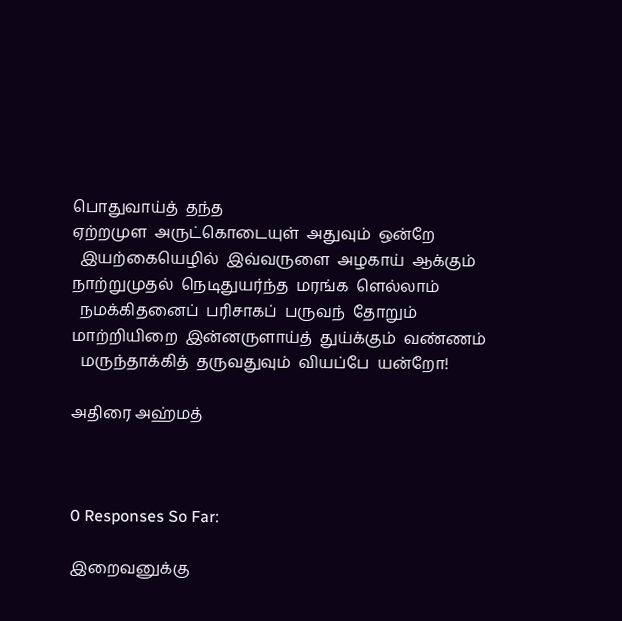பொதுவாய்த்  தந்த
ஏற்றமுள  அருட்கொடையுள்  அதுவும்  ஒன்றே
  இயற்கையெழில்  இவ்வருளை  அழகாய்  ஆக்கும்
நாற்றுமுதல்  நெடிதுயர்ந்த  மரங்க  ளெல்லாம்
  நமக்கிதனைப்  பரிசாகப்  பருவந்  தோறும்
மாற்றியிறை  இன்னருளாய்த்  துய்க்கும்  வண்ணம்
  மருந்தாக்கித்  தருவதுவும்  வியப்பே  யன்றோ!

அதிரை அஹ்மத்



0 Responses So Far:

இறைவனுக்கு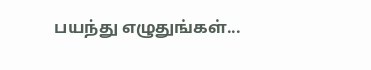பயந்து எழுதுங்கள்...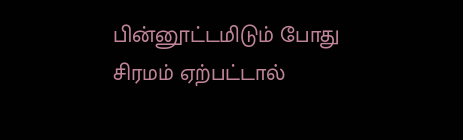பின்னூட்டமிடும் போது சிரமம் ஏற்பட்டால்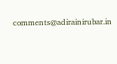comments@adirainirubar.in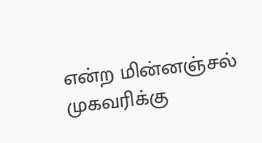என்ற மின்னஞ்சல் முகவரிக்கு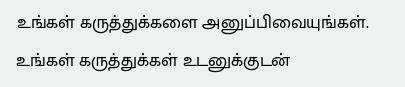உங்கள் கருத்துக்களை அனுப்பிவையுங்கள். உங்கள் கருத்துக்கள் உடனுக்குடன்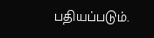பதியப்படும்.